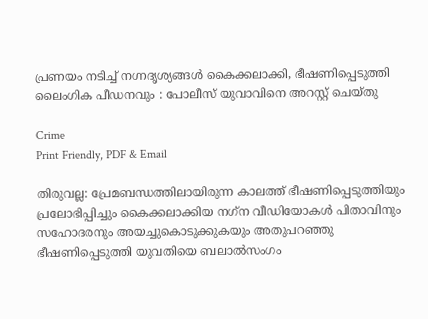പ്രണയം നടിച്ച് നഗ്നദൃശ്യങ്ങൾ കൈക്കലാക്കി, ഭീഷണിപ്പെടുത്തി ലൈംഗിക പീഡനവും : പോലീസ് യുവാവിനെ അറസ്റ്റ് ചെയ്തു

Crime
Print Friendly, PDF & Email

തിരുവല്ല: പ്രേമബന്ധത്തിലായിരുന്ന കാലത്ത് ഭീഷണിപ്പെടുത്തിയും പ്രലോഭിപ്പിച്ചും കൈക്കലാക്കിയ നഗ്‌ന വീഡിയോകള്‍ പിതാവിനും സഹോദരനും അയച്ചുകൊടുക്കുകയും അതുപറഞ്ഞു ഭീഷണിപ്പെടുത്തി യുവതിയെ ബലാല്‍സംഗം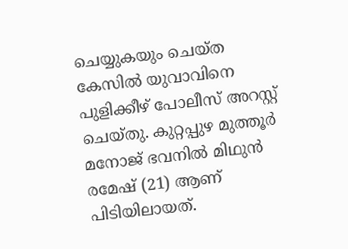ചെയ്യുകയും ചെയ്ത കേസില്‍ യുവാവിനെ പുളിക്കീഴ് പോലീസ് അറസ്റ്റ് ചെയ്തു. കുറ്റപ്പുഴ മുത്തൂര്‍ മനോജ് ഭവനില്‍ മിഥുന്‍ രമേഷ് (21) ആണ് പിടിയിലായത്.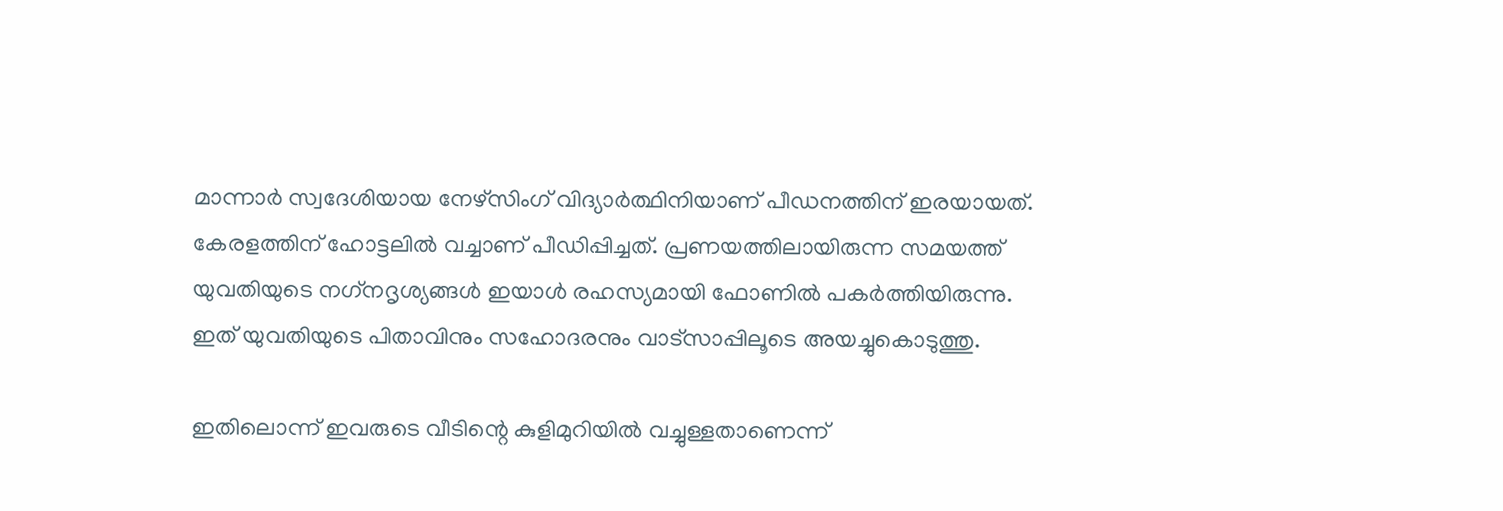മാന്നാര്‍ സ്വദേശിയായ നേഴ്സിംഗ് വിദ്യാർത്ഥിനിയാണ് പീഡനത്തിന് ഇരയായത്. കേരളത്തിന് ഹോട്ടലില്‍ വച്ചാണ് പീഡിപ്പിച്ചത്. പ്രണയത്തിലായിരുന്ന സമയത്ത് യുവതിയുടെ നഗ്‌നദൃശ്യങ്ങള്‍ ഇയാള്‍ രഹസ്യമായി ഫോണില്‍ പകര്‍ത്തിയിരുന്നു. ഇത് യുവതിയുടെ പിതാവിനും സഹോദരനും വാട്‌സാപ്പിലൂടെ അയച്ചുകൊടുത്തു.

ഇതിലൊന്ന് ഇവരുടെ വീടിന്റെ കുളിമുറിയില്‍ വച്ചുള്ളതാണെന്ന്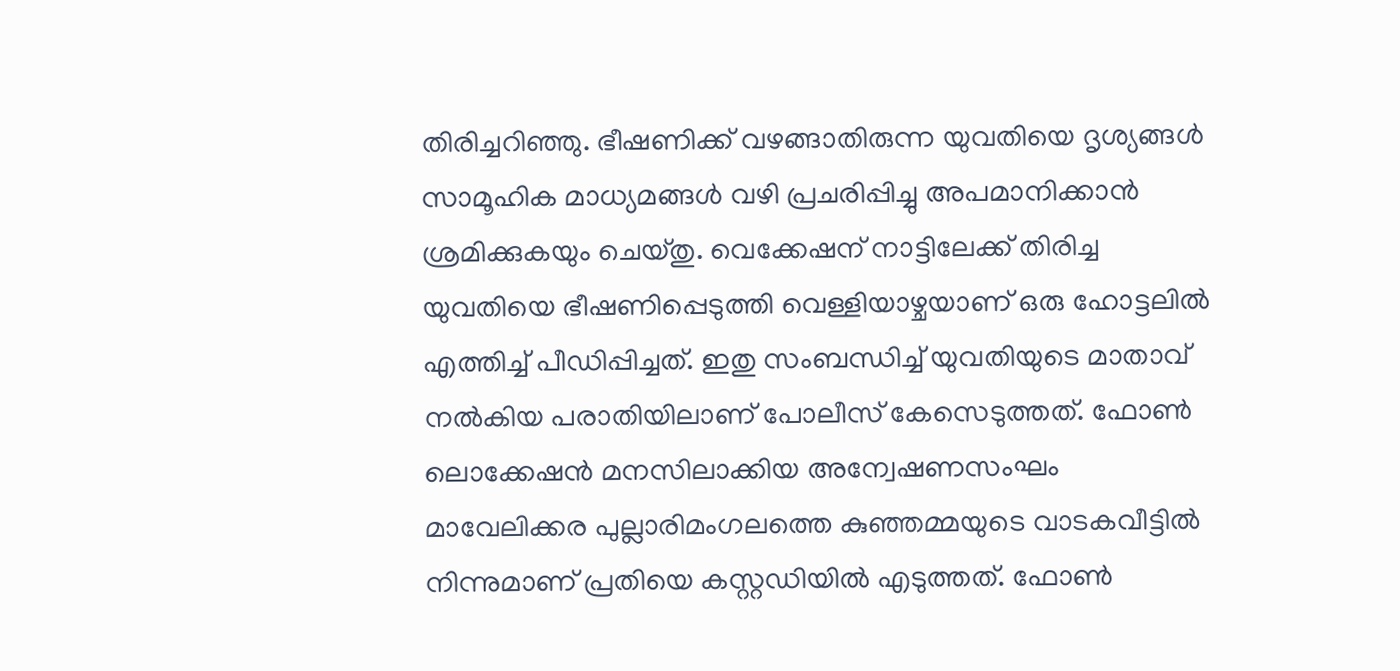തിരിച്ചറിഞ്ഞു. ഭീഷണിക്ക് വഴങ്ങാതിരുന്ന യുവതിയെ ദൃശ്യങ്ങള്‍ സാമൂഹിക മാധ്യമങ്ങള്‍ വഴി പ്രചരിപ്പിച്ചു അപമാനിക്കാന്‍ ശ്രമിക്കുകയും ചെയ്തു. വെക്കേഷന് നാട്ടിലേക്ക് തിരിച്ച യുവതിയെ ഭീഷണിപ്പെടുത്തി വെള്ളിയാഴ്ചയാണ് ഒരു ഹോട്ടലില്‍ എത്തിച്ച് പീഡിപ്പിച്ചത്. ഇതു സംബന്ധിച്ച് യുവതിയുടെ മാതാവ് നല്‍കിയ പരാതിയിലാണ് പോലീസ് കേസെടുത്തത്. ഫോണ്‍ ലൊക്കേഷന്‍ മനസിലാക്കിയ അന്വേഷണസംഘം മാവേലിക്കര പുല്ലാരിമംഗലത്തെ കുഞ്ഞമ്മയുടെ വാടകവീട്ടില്‍ നിന്നുമാണ് പ്രതിയെ കസ്റ്റഡിയില്‍ എടുത്തത്. ഫോണ്‍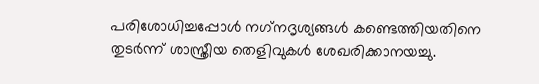പരിശോധിച്ചപ്പോള്‍ നഗ്‌നദൃശ്യങ്ങള്‍ കണ്ടെത്തിയതിനെ തുടര്‍ന്ന് ശാസ്ത്രീയ തെളിവുകള്‍ ശേഖരിക്കാനയച്ചു.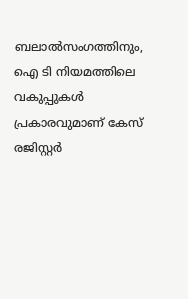ബലാല്‍സംഗത്തിനും, ഐ ടി നിയമത്തിലെ വകുപ്പുകള്‍ പ്രകാരവുമാണ് കേസ് രജിസ്റ്റര്‍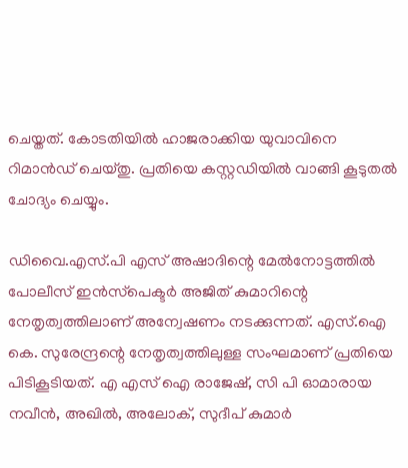ചെയ്തത്. കോടതിയില്‍ ഹാജരാക്കിയ യുവാവിനെ റിമാന്‍ഡ് ചെയ്തു. പ്രതിയെ കസ്റ്റഡിയില്‍ വാങ്ങി കൂടുതല്‍ ചോദ്യം ചെയ്യും.

ഡിവൈ.എസ്.പി എസ് അഷാദിന്റെ മേല്‍നോട്ടത്തില്‍ പോലീസ് ഇന്‍സ്‌പെക്ടര്‍ അജിത് കുമാറിന്റെ നേതൃത്വത്തിലാണ് അന്വേഷണം നടക്കുന്നത്. എസ്.ഐ കെ. സുരേന്ദ്രന്റെ നേതൃത്വത്തിലുള്ള സംഘമാണ് പ്രതിയെ പിടികൂടിയത്. എ എസ് ഐ രാജേഷ്, സി പി ഓമാരായ നവീന്‍, അഖില്‍, അലോക്, സുദീപ് കുമാര്‍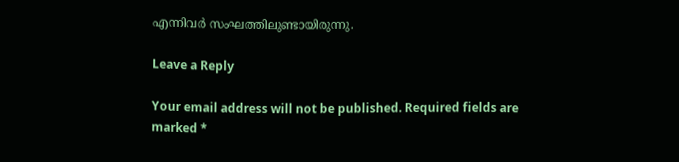എന്നിവര്‍ സംഘത്തിലുണ്ടായിരുന്നു.

Leave a Reply

Your email address will not be published. Required fields are marked *